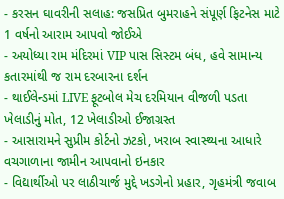- કરસન ઘાવરીની સલાહ: જસપ્રિત બુમરાહને સંપૂર્ણ ફિટનેસ માટે 1 વર્ષનો આરામ આપવો જોઈએ
- અયોધ્યા રામ મંદિરમાં VIP પાસ સિસ્ટમ બંધ, હવે સામાન્ય કતારમાંથી જ રામ દરબારના દર્શન
- થાઈલેન્ડમાં LIVE ફૂટબોલ મેચ દરમિયાન વીજળી પડતા ખેલાડીનું મોત, 12 ખેલાડીઓ ઈજાગ્રસ્ત
- આસારામને સુપ્રીમ કોર્ટનો ઝટકો, ખરાબ સ્વાસ્થ્યના આધારે વચગાળાના જામીન આપવાનો ઇનકાર
- વિદ્યાર્થીઓ પર લાઠીચાર્જ મુદ્દે ખડગેનો પ્રહાર, ગૃહમંત્રી જવાબ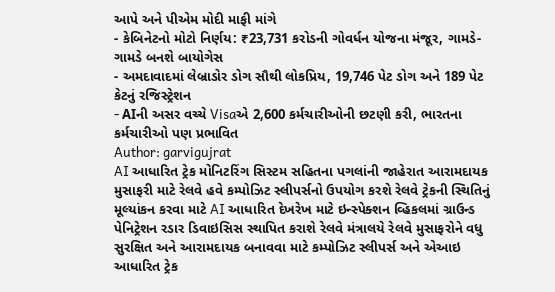આપે અને પીએમ મોદી માફી માંગે
- કેબિનેટનો મોટો નિર્ણય: ₹23,731 કરોડની ગોવર્ધન યોજના મંજૂર, ગામડે-ગામડે બનશે બાયોગેસ
- અમદાવાદમાં લેબ્રાડોર ડોગ સૌથી લોકપ્રિય, 19,746 પેટ ડોગ અને 189 પેટ કેટનું રજિસ્ટ્રેશન
- AIની અસર વચ્ચે Visaએ 2,600 કર્મચારીઓની છટણી કરી, ભારતના કર્મચારીઓ પણ પ્રભાવિત
Author: garvigujrat
AI આધારિત ટ્રેક મોનિટરિંગ સિસ્ટમ સહિતના પગલાંની જાહેરાત આરામદાયક મુસાફરી માટે રેલવે હવે કમ્પોઝિટ સ્લીપર્સનો ઉપયોગ કરશે રેલવે ટ્રેકની સ્થિતિનું મૂલ્યાંકન કરવા માટે AI આધારિત દેખરેખ માટે ઇન્સ્પેક્શન વ્હિકલમાં ગ્રાઉન્ડ પેનિટ્રેશન રડાર ડિવાઇસિસ સ્થાપિત કરાશે રેલવે મંત્રાલયે રેલવે મુસાફરોને વધુ સુરક્ષિત અને આરામદાયક બનાવવા માટે કમ્પોઝિટ સ્લીપર્સ અને એઆઇ આધારિત ટ્રેક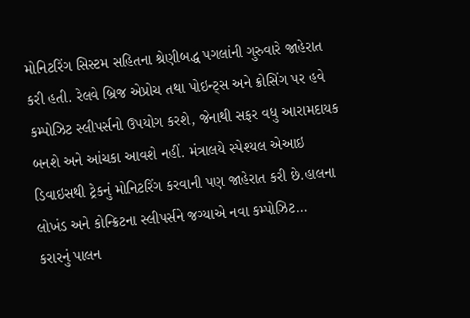મોનિટરિંગ સિસ્ટમ સહિતના શ્રેણીબદ્ધ પગલાંની ગુરુવારે જાહેરાત કરી હતી. રેલવે બ્રિજ એપ્રોચ તથા પોઇન્ટ્સ અને ક્રોસિંગ પર હવે કમ્પોઝિટ સ્લીપર્સનો ઉપયોગ કરશે, જેનાથી સફર વધુ આરામદાયક બનશે અને આંચકા આવશે નહીં. મંત્રાલયે સ્પેશ્યલ એઆઇ ડિવાઇસથી ટ્રેકનું મોનિટરિંગ કરવાની પણ જાહેરાત કરી છે.હાલના લોખંડ અને કોન્ક્રિટના સ્લીપર્સને જગ્યાએ નવા કમ્પોઝિટ…
કરારનું પાલન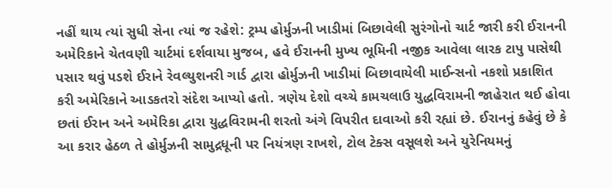નહીં થાય ત્યાં સુધી સેના ત્યાં જ રહેશે: ટ્રમ્પ હોર્મુઝની ખાડીમાં બિછાવેલી સુરંગોનો ચાર્ટ જારી કરી ઈરાનની અમેરિકાને ચેતવણી ચાર્ટમાં દર્શવાયા મુજબ, હવે ઈરાનની મુખ્ય ભૂમિની નજીક આવેલા લારક ટાપુ પાસેથી પસાર થવું પડશે ઈરાને રેવલ્યુશનરી ગાર્ડ દ્વારા હોર્મુઝની ખાડીમાં બિછાવાયેલી માઈન્સનો નકશો પ્રકાશિત કરી અમેરિકાને આડકતરો સંદેશ આપ્યો હતો. ત્રણેય દેશો વચ્ચે કામચલાઉ યુદ્ધવિરામની જાહેરાત થઈ હોવા છતાં ઈરાન અને અમેરિકા દ્વારા યુદ્ધવિરામની શરતો અંગે વિપરીત દાવાઓ કરી રહ્યાં છે. ઈરાનનું કહેવું છે કે આ કરાર હેઠળ તે હોર્મુઝની સામુદ્રધૂની પર નિયંત્રણ રાખશે, ટોલ ટેક્સ વસૂલશે અને યુરેનિયમનું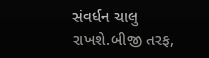સંવર્ધન ચાલુ રાખશે.બીજી તરફ,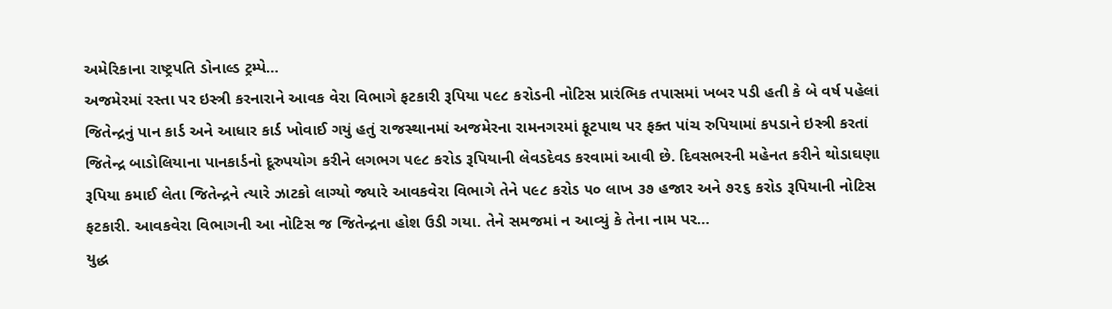અમેરિકાના રાષ્ટ્રપતિ ડોનાલ્ડ ટ્રમ્પે…
અજમેરમાં રસ્તા પર ઇસ્ત્રી કરનારાને આવક વેરા વિભાગે ફટકારી રૂપિયા ૫૯૮ કરોડની નોટિસ પ્રારંભિક તપાસમાં ખબર પડી હતી કે બે વર્ષ પહેલાં જિતેન્દ્રનું પાન કાર્ડ અને આધાર કાર્ડ ખોવાઈ ગયું હતું રાજસ્થાનમાં અજમેરના રામનગરમાં ફૂટપાથ પર ફક્ત પાંચ રુપિયામાં કપડાને ઇસ્ત્રી કરતાં જિતેન્દ્ર બાડોલિયાના પાનકાર્ડનો દૂરુપયોગ કરીને લગભગ ૫૯૮ કરોડ રૂપિયાની લેવડદેવડ કરવામાં આવી છે. દિવસભરની મહેનત કરીને થોડાઘણા રૂપિયા કમાઈ લેતા જિતેન્દ્રને ત્યારે ઝાટકો લાગ્યો જ્યારે આવકવેરા વિભાગે તેને ૫૯૮ કરોડ ૫૦ લાખ ૩૭ હજાર અને ૭૨૬ કરોડ રૂપિયાની નોટિસ ફટકારી. આવકવેરા વિભાગની આ નોટિસ જ જિતેન્દ્રના હોશ ઉડી ગયા. તેને સમજમાં ન આવ્યું કે તેના નામ પર…
યુદ્ધ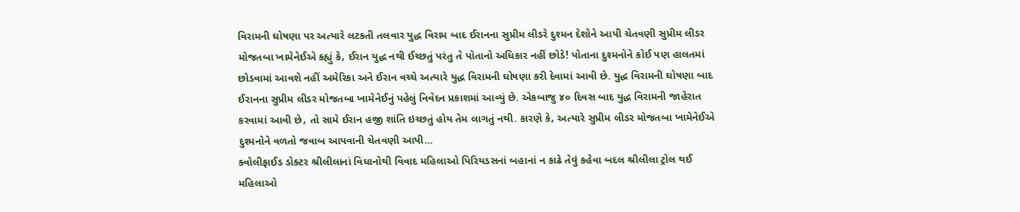વિરામની ઘોષણા પર અત્યારે લટકતી તલવાર યુદ્ધ વિરામ બાદ ઈરાનના સુપ્રીમ લીડરે દુશ્મન દેશોને આપી ચેતવણી સુપ્રીમ લીડર મોજતબા ખામેનેઈએ કહ્યું કે, ઈરાન યુદ્ધ નથી ઈચ્છતું પરંતુ તે પોતાનો અધિકાર નહીં છોડે! પોતાના દુશ્મનોને કોઈ પણ હાલતમાં છોડવામાં આવશે નહીં અમેરિકા અને ઈરાન વચ્ચે અત્યારે યુદ્ધ વિરામની ઘોષણા કરી દેવામાં આવી છે. યુદ્ધ વિરામની ઘોષણા બાદ ઈરાનના સુપ્રીમ લીડર મોજતબા ખામેનેઈનું પહેલું નિવેદન પ્રકાશમાં આવ્યું છે. એકબાજુ ૪૦ દિવસ બાદ યુદ્ધ વિરામની જાહેરાત કરવામાં આવી છે, તો સામે ઈરાન હજી શાંતિ ઇચ્છતું હોય તેમ લાગતું નથી. કારણે કે, અત્યારે સુપ્રીમ લીડર મોજતબા ખામેનેઈએ દુશ્મનોને વળતો જવાબ આપવાની ચેતવણી આપી…
ક્વોલીફાઈડ ડોક્ટર શ્રીલીલાનાં વિધાનોથી વિવાદ મહિલાઓ પિરિયડસનાં બહાનાં ન કાઢે તેવું કહેવા બદલ શ્રીલીલા ટ્રોલ થઈ મહિલાઓ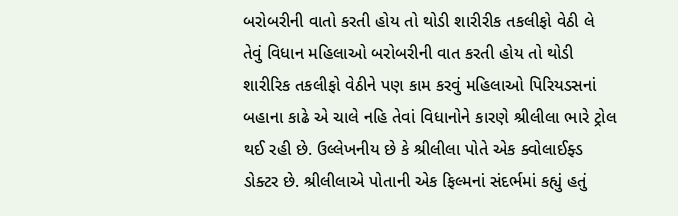બરોબરીની વાતો કરતી હોય તો થોડી શારીરીક તકલીફો વેઠી લે તેવું વિધાન મહિલાઓ બરોબરીની વાત કરતી હોય તો થોડી શારીરિક તકલીફો વેઠીને પણ કામ કરવું મહિલાઓ પિરિયડસનાં બહાના કાઢે એ ચાલે નહિ તેવાં વિધાનોને કારણે શ્રીલીલા ભારે ટ્રોલ થઈ રહી છે. ઉલ્લેખનીય છે કે શ્રીલીલા પોતે એક ક્વોલાઈફ્ડ ડોક્ટર છે. શ્રીલીલાએ પોતાની એક ફિલ્મનાં સંદર્ભમાં કહ્યું હતું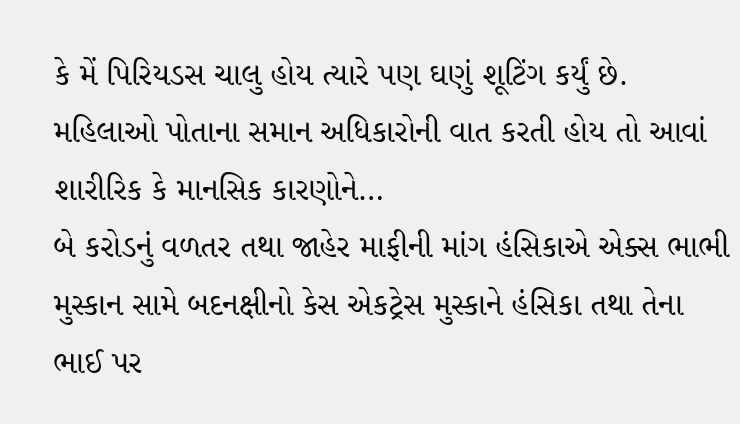કે મેં પિરિયડસ ચાલુ હોય ત્યારે પણ ઘણું શૂટિંગ કર્યું છે. મહિલાઓ પોતાના સમાન અધિકારોની વાત કરતી હોય તો આવાં શારીરિક કે માનસિક કારણોને…
બે કરોડનું વળતર તથા જાહેર માફીની માંગ હંસિકાએ એક્સ ભાભી મુસ્કાન સામે બદનક્ષીનો કેસ એકટ્રેસ મુસ્કાને હંસિકા તથા તેના ભાઈ પર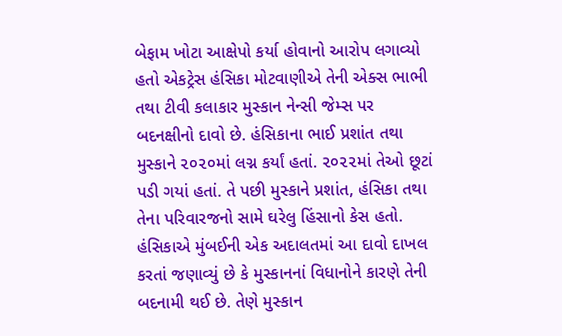બેફામ ખોટા આક્ષેપો કર્યા હોવાનો આરોપ લગાવ્યો હતો એકટ્રેસ હંસિકા મોટવાણીએ તેની એક્સ ભાભી તથા ટીવી કલાકાર મુસ્કાન નેન્સી જેમ્સ પર બદનક્ષીનો દાવો છે. હંસિકાના ભાઈ પ્રશાંત તથા મુસ્કાને ૨૦૨૦માં લગ્ન કર્યાં હતાં. ૨૦૨૨માં તેઓ છૂટાં પડી ગયાં હતાં. તે પછી મુસ્કાને પ્રશાંત, હંસિકા તથા તેના પરિવારજનો સામે ઘરેલુ હિંસાનો કેસ હતો. હંસિકાએ મુંબઈની એક અદાલતમાં આ દાવો દાખલ કરતાં જણાવ્યું છે કે મુસ્કાનનાં વિધાનોને કારણે તેની બદનામી થઈ છે. તેણે મુસ્કાન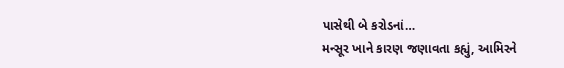પાસેથી બે કરોડનાં…
મન્સૂર ખાને કારણ જણાવતા કહ્યું, આમિરને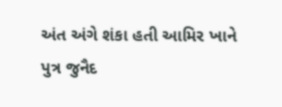અંત અંગે શંકા હતી આમિર ખાને પુત્ર જુનૈદ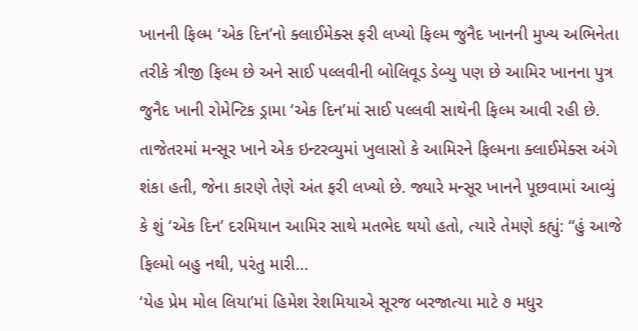ખાનની ફિલ્મ ‘એક દિન’નો ક્લાઈમેક્સ ફરી લખ્યો ફિલ્મ જુનૈદ ખાનની મુખ્ય અભિનેતા તરીકે ત્રીજી ફિલ્મ છે અને સાઈ પલ્લવીની બોલિવૂડ ડેબ્યુ પણ છે આમિર ખાનના પુત્ર જુનૈદ ખાની રોમેન્ટિક ડ્રામા ‘એક દિન’માં સાઈ પલ્લવી સાથેની ફિલ્મ આવી રહી છે. તાજેતરમાં મન્સૂર ખાને એક ઇન્ટરવ્યુમાં ખુલાસો કે આમિરને ફિલ્મના ક્લાઈમેક્સ અંગે શંકા હતી, જેના કારણે તેણે અંત ફરી લખ્યો છે. જ્યારે મન્સૂર ખાનને પૂછવામાં આવ્યું કે શું ‘એક દિન’ દરમિયાન આમિર સાથે મતભેદ થયો હતો, ત્યારે તેમણે કહ્યું: “હું આજે ફિલ્મો બહુ નથી, પરંતુ મારી…
‘યેહ પ્રેમ મોલ લિયા’માં હિમેશ રેશમિયાએ સૂરજ બરજાત્યા માટે ૭ મધુર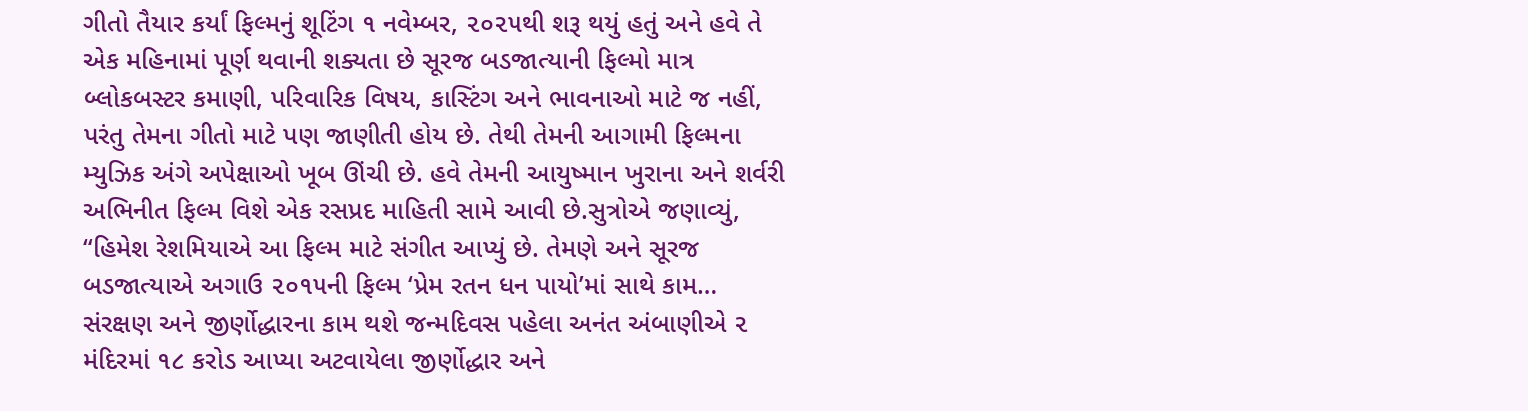ગીતો તૈયાર કર્યાં ફિલ્મનું શૂટિંગ ૧ નવેમ્બર, ૨૦૨૫થી શરૂ થયું હતું અને હવે તે એક મહિનામાં પૂર્ણ થવાની શક્યતા છે સૂરજ બડજાત્યાની ફિલ્મો માત્ર બ્લોકબસ્ટર કમાણી, પરિવારિક વિષય, કાસ્ટિંગ અને ભાવનાઓ માટે જ નહીં, પરંતુ તેમના ગીતો માટે પણ જાણીતી હોય છે. તેથી તેમની આગામી ફિલ્મના મ્યુઝિક અંગે અપેક્ષાઓ ખૂબ ઊંચી છે. હવે તેમની આયુષ્માન ખુરાના અને શર્વરી અભિનીત ફિલ્મ વિશે એક રસપ્રદ માહિતી સામે આવી છે.સુત્રોએ જણાવ્યું, “હિમેશ રેશમિયાએ આ ફિલ્મ માટે સંગીત આપ્યું છે. તેમણે અને સૂરજ બડજાત્યાએ અગાઉ ૨૦૧૫ની ફિલ્મ ‘પ્રેમ રતન ધન પાયો’માં સાથે કામ…
સંરક્ષણ અને જીર્ણોદ્ધારના કામ થશે જન્મદિવસ પહેલા અનંત અંબાણીએ ૨ મંદિરમાં ૧૮ કરોડ આપ્યા અટવાયેલા જીર્ણોદ્ધાર અને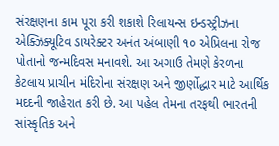સંરક્ષણના કામ પૂરા કરી શકાશે રિલાયન્સ ઇન્ડસ્ટ્રીઝના એક્ઝિક્યૂટિવ ડાયરેક્ટર અનંત અંબાણી ૧૦ એપ્રિલના રોજ પોતાનો જન્મદિવસ મનાવશે. આ અગાઉ તેમણે કેરળના કેટલાય પ્રાચીન મંદિરોના સંરક્ષણ અને જીર્ણોદ્ધાર માટે આર્થિક મદદની જાહેરાત કરી છે. આ પહેલ તેમના તરફથી ભારતની સાંસ્કૃતિક અને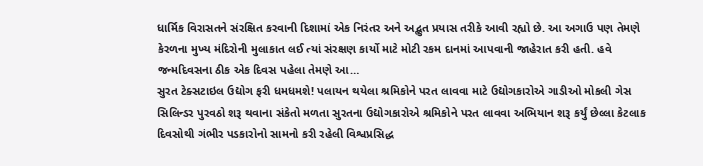ધાર્મિક વિરાસતને સંરક્ષિત કરવાની દિશામાં એક નિરંતર અને અદ્ભુત પ્રયાસ તરીકે આવી રહ્યો છે. આ અગાઉ પણ તેમણે કેરળના મુખ્ય મંદિરોની મુલાકાત લઈ ત્યાં સંરક્ષણ કાર્યો માટે મોટી રકમ દાનમાં આપવાની જાહેરાત કરી હતી. હવે જન્મદિવસના ઠીક એક દિવસ પહેલા તેમણે આ…
સુરત ટેક્સટાઇલ ઉદ્યોગ ફરી ધમધમશે! પલાયન થયેલા શ્રમિકોને પરત લાવવા માટે ઉદ્યોગકારોએ ગાડીઓ મોકલી ગેસ સિલિન્ડર પુરવઠો શરૂ થવાના સંકેતો મળતા સુરતના ઉદ્યોગકારોએ શ્રમિકોને પરત લાવવા અભિયાન શરૂ કર્યું છેલ્લા કેટલાક દિવસોથી ગંભીર પડકારોનો સામનો કરી રહેલી વિશ્વપ્રસિદ્ધ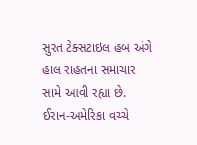સુરત ટેક્સટાઇલ હબ અંગે હાલ રાહતના સમાચાર સામે આવી રહ્યા છે. ઈરાન-અમેરિકા વચ્ચે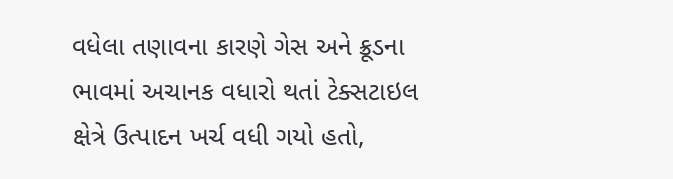વધેલા તણાવના કારણે ગેસ અને ક્રૂડના ભાવમાં અચાનક વધારો થતાં ટેક્સટાઇલ ક્ષેત્રે ઉત્પાદન ખર્ચ વધી ગયો હતો,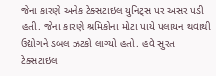જેના કારણે અનેક ટેક્સટાઇલ યુનિટ્સ પર અસર પડી હતી. જેના કારણે શ્રમિકોના મોટા પાયે પલાયન થવાથી ઉદ્યોગને ડબલ ઝટકો લાગ્યો હતો. હવે સુરત ટેક્સટાઇલ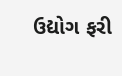ઉદ્યોગ ફરી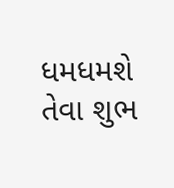ધમધમશે તેવા શુભ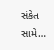સંકેત સામે…